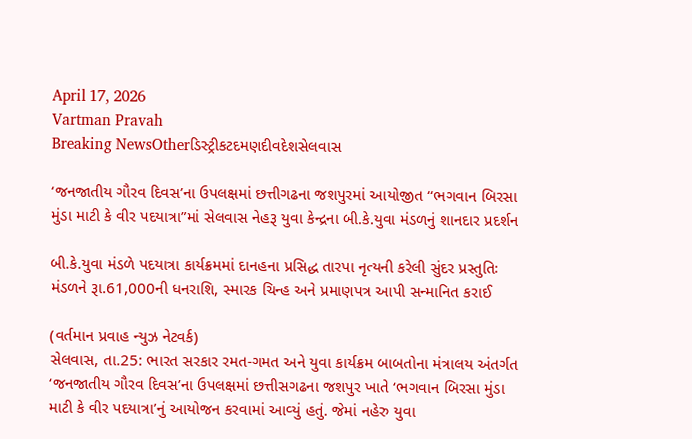April 17, 2026
Vartman Pravah
Breaking NewsOtherડિસ્ટ્રીકટદમણદીવદેશસેલવાસ

‘જનજાતીય ગૌરવ દિવસ’ના ઉપલક્ષમાં છત્તીગઢના જશપુરમાં આયોજીત ‘‘ભગવાન બિરસા મુંડા માટી કે વીર પદયાત્રા”માં સેલવાસ નેહરૂ યુવા કેન્‍દ્રના બી.કે.યુવા મંડળનું શાનદાર પ્રદર્શન

બી.કે.યુવા મંડળે પદયાત્રા કાર્યક્રમમાં દાનહના પ્રસિદ્ધ તારપા નૃત્‍યની કરેલી સુંદર પ્રસ્‍તુતિઃ મંડળને રૂા.61,000ની ધનરાશિ, સ્‍મારક ચિન્‍હ અને પ્રમાણપત્ર આપી સન્‍માનિત કરાઈ

(વર્તમાન પ્રવાહ ન્‍યુઝ નેટવર્ક)
સેલવાસ, તા.25: ભારત સરકાર રમત-ગમત અને યુવા કાર્યક્રમ બાબતોના મંત્રાલય અંતર્ગત ‘જનજાતીય ગૌરવ દિવસ’ના ઉપલક્ષમાં છત્તીસગઢના જશપુર ખાતે ‘ભગવાન બિરસા મુંડા માટી કે વીર પદયાત્રા’નું આયોજન કરવામાં આવ્‍યું હતું. જેમાં નહેરુ યુવા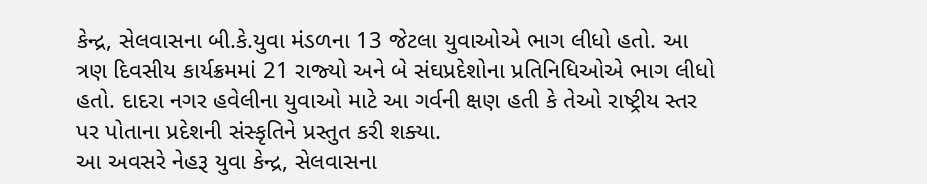કેન્‍દ્ર, સેલવાસના બી.કે.યુવા મંડળના 13 જેટલા યુવાઓએ ભાગ લીધો હતો. આ ત્રણ દિવસીય કાર્યક્રમમાં 21 રાજ્‍યો અને બે સંઘપ્રદેશોના પ્રતિનિધિઓએ ભાગ લીધો હતો. દાદરા નગર હવેલીના યુવાઓ માટે આ ગર્વની ક્ષણ હતી કે તેઓ રાષ્ટ્રીય સ્‍તર પર પોતાના પ્રદેશની સંસ્‍કૃતિને પ્રસ્‍તુત કરી શક્‍યા.
આ અવસરે નેહરૂ યુવા કેન્‍દ્ર, સેલવાસના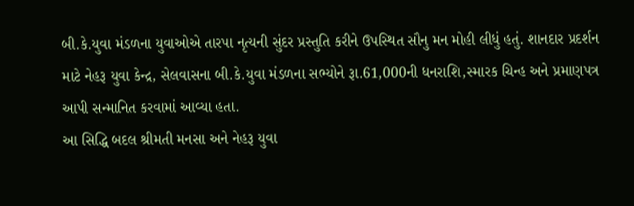બી.કે.યુવા મંડળના યુવાઓએ તારપા નૃત્‍યની સુંદર પ્રસ્‍તુતિ કરીને ઉપસ્‍થિત સૌનુ મન મોહી લીધું હતું. શાનદાર પ્રદર્શન માટે નેહરૂ યુવા કેન્‍દ્ર, સેલવાસના બી.કે.યુવા મંડળના સભ્‍યોને રૂા.61,000ની ધનરાશિ,સ્‍મારક ચિન્‍હ અને પ્રમાણપત્ર આપી સન્‍માનિત કરવામાં આવ્‍યા હતા.
આ સિદ્ધિ બદલ શ્રીમતી મનસા અને નેહરૂ યુવા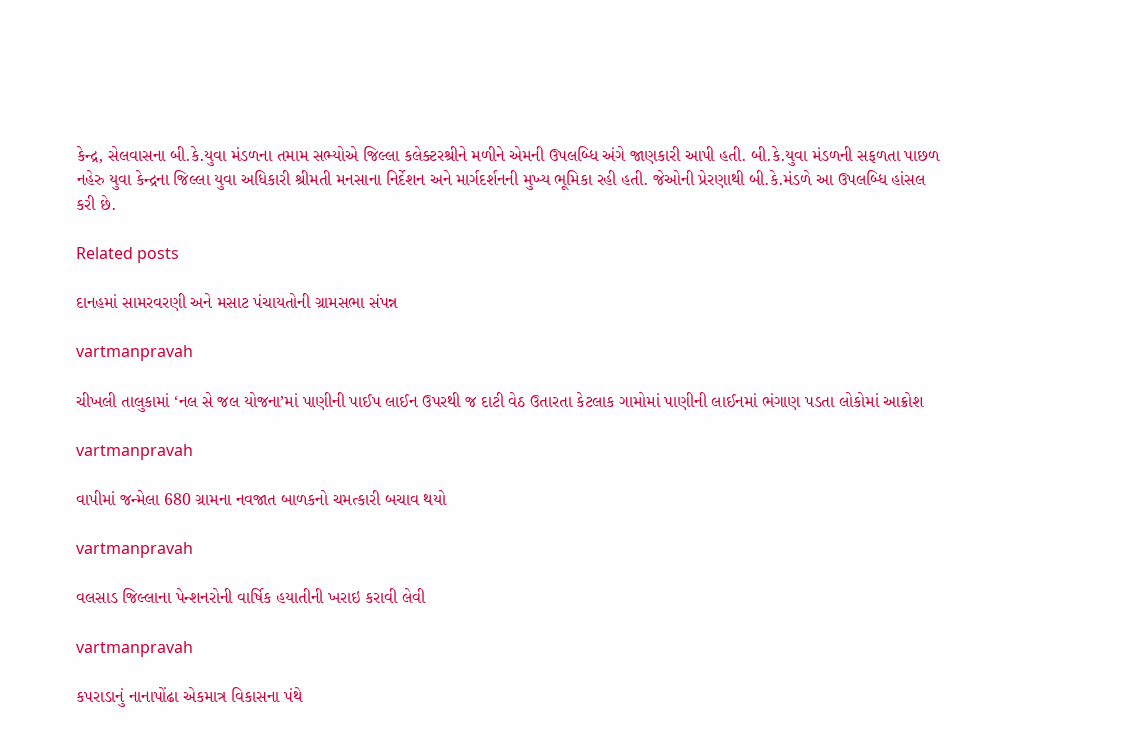કેન્‍દ્ર, સેલવાસના બી.કે.યુવા મંડળના તમામ સભ્‍યોએ જિલ્લા કલેક્‍ટરશ્રીને મળીને એમની ઉપલબ્‍ધિ અંગે જાણકારી આપી હતી. બી.કે.યુવા મંડળની સફળતા પાછળ નહેરુ યુવા કેન્‍દ્રના જિલ્લા યુવા અધિકારી શ્રીમતી મનસાના નિર્દેશન અને માર્ગદર્શનની મુખ્‍ય ભૂમિકા રહી હતી. જેઓની પ્રેરણાથી બી.કે.મંડળે આ ઉપલબ્‍ધિ હાંસલ કરી છે.

Related posts

દાનહમાં સામરવરણી અને મસાટ પંચાયતોની ગ્રામસભા સંપન્ન

vartmanpravah

ચીખલી તાલુકામાં ‘નલ સે જલ યોજના’માં પાણીની પાઈપ લાઈન ઉપરથી જ દાટી વેઠ ઉતારતા કેટલાક ગામોમાં પાણીની લાઈનમાં ભંગાણ પડતા લોકોમાં આક્રોશ

vartmanpravah

વાપીમાં જન્‍મેલા 680 ગ્રામના નવજાત બાળકનો ચમત્‍કારી બચાવ થયો

vartmanpravah

વલસાડ જિલ્લાના પેન્શનરોની વાર્ષિક હયાતીની ખરાઇ કરાવી લેવી

vartmanpravah

કપરાડાનું નાનાપોંઢા એકમાત્ર વિકાસના પંથે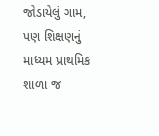જોડાયેલું ગામ, પણ શિક્ષણનું માધ્‍યમ પ્રાથમિક શાળા જ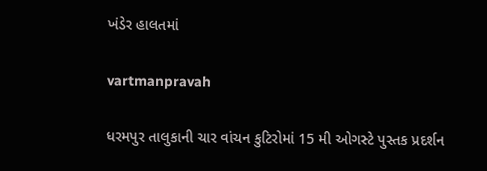ખંડેર હાલતમાં

vartmanpravah

ધરમપુર તાલુકાની ચાર વાંચન કુટિરોમાં 15 મી ઓગસ્‍ટે પુસ્‍તક પ્રદર્શન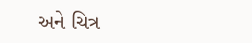અને ચિત્ર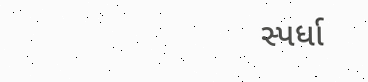સ્‍પર્ધા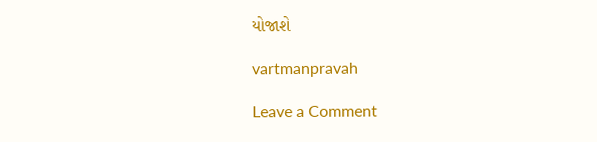યોજાશે

vartmanpravah

Leave a Comment